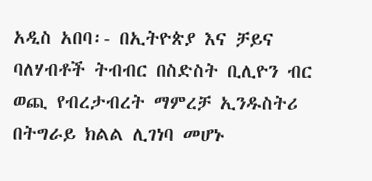አዲስ አበባ፡- በኢትዮጵያ እና ቻይና ባለሃብቶች ትብብር በስድስት ቢሊዮን ብር ወጪ የብረታብረት ማምረቻ ኢንዱስትሪ በትግራይ ክልል ሊገነባ መሆኑ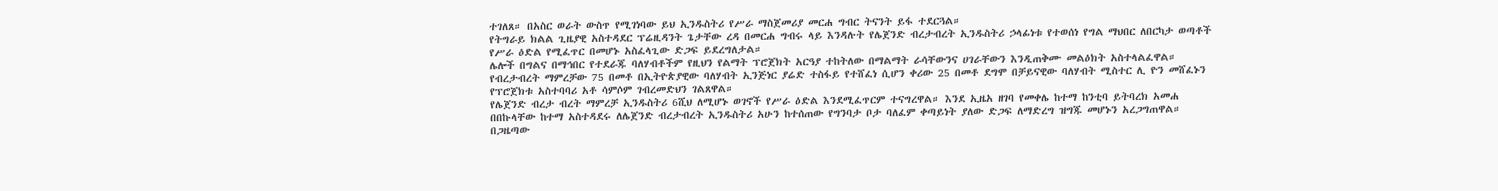ተገለጸ። በአስር ወራት ውስጥ የሚገነባው ይህ ኢንዱስትሪ የሥራ ማስጀመሪያ መርሐ ግብር ትናንት ይፋ ተደርጓል።
የትግራይ ክልል ጊዜያዊ አስተዳደር ፕሬዚዳንት ጌታቸው ረዳ በመርሐ ግብሩ ላይ እንዳሉት የሌጀንድ ብረታብረት ኢንዱስትሪ ኃላፊነቱ የተወሰነ የግል ማህበር ለበርካታ ወጣቶች የሥራ ዕድል የሚፈጥር በመሆኑ አስፈላጊው ድጋፍ ይደረግለታል።
ሌሎች በግልና በማኅበር የተደራጁ ባለሃብቶችም የዚህን የልማት ፕሮጀክት አርዓያ ተከትለው በማልማት ራሳቸውንና ሀገራቸውን እንዲጠቅሙ መልዕክት አስተላልፈዋል። የብረታብረት ማምረቻው 75 በመቶ በኢትዮጵያዊው ባለሃብት ኢንጅነር ያሬድ ተስፋይ የተሸፈነ ሲሆን ቀሪው 25 በመቶ ደግሞ በቻይናዊው ባለሃብት ሚስተር ሊ ዮን መሸፈኑን የፕሮጀክቱ አስተባባሪ አቶ ሳምሶም ገብረመድህን ገልጸዋል።
የሌጀንድ ብረታ ብረት ማምረቻ ኢንዱስትሪ 6ሺህ ለሚሆኑ ወገኖች የሥራ ዕድል እንደሚፈጥርም ተናግረዋል። እንደ ኢዜአ ዘገባ የመቀሌ ከተማ ከንቲባ ይትባረክ አመሐ በበኩላቸው ከተማ አስተዳደሩ ለሌጀንድ ብረታብረት ኢንዱስትሪ አሁን ከተሰጠው የግንባታ ቦታ ባለፈም ቀጣይነት ያለው ድጋፍ ለማድረግ ዝግጁ መሆኑን አረጋግጠዋል።
በጋዜጣው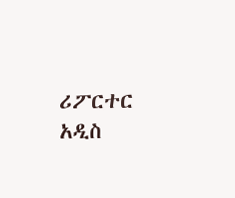ሪፖርተር
አዲስ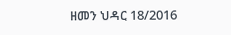ዘመን ህዳር 18/2016